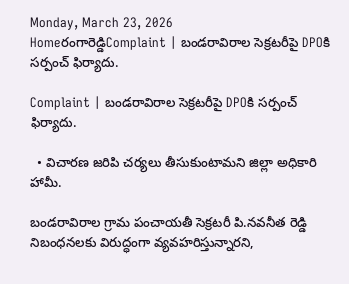Monday, March 23, 2026
Homeరంగారెడ్డిComplaint | బండరావిరాల సెక్రటరీపై DPOకి సర్పంచ్ ఫిర్యాదు.

Complaint | బండరావిరాల సెక్రటరీపై DPOకి సర్పంచ్ ఫిర్యాదు.

  • విచారణ జరిపి చర్యలు తీసుకుంటామని జిల్లా అధికారి హామీ.

బండరావిరాల గ్రామ పంచాయతీ సెక్రటరీ పి.నవనీత రెడ్డి నిబంధనలకు విరుద్ధంగా వ్యవహరిస్తున్నారని,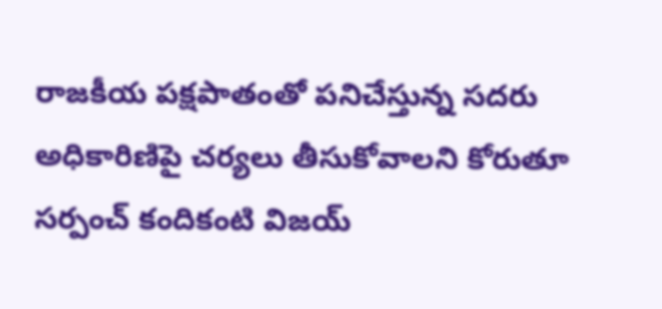రాజకీయ పక్షపాతంతో పనిచేస్తున్న సదరు అధికారిణిపై చర్యలు తీసుకోవాలని కోరుతూ సర్పంచ్ కందికంటి విజయ్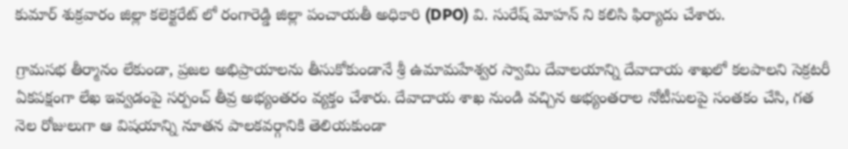కుమార్ శుక్రవారం జిల్లా కలెక్టరేట్ లో రంగారెడ్డి జిల్లా పంచాయతీ అధికారి (DPO) వి. సురేష్ మోహన్ ని కలిసి ఫిర్యాదు చేశారు.

గ్రామసభ తీర్మానం లేకుండా, ప్రజల అభిప్రాయాలను తీసుకోకుండానే శ్రీ ఉమామహేశ్వర స్వామి దేవాలయాన్ని దేవాదాయ శాఖలో కలపాలని సెక్రటరీ ఏకపక్షంగా లేఖ ఇవ్వడంపై సర్పంచ్ తీవ్ర అభ్యంతరం వ్యక్తం చేశారు. దేవాదాయ శాఖ నుండి వచ్చిన అభ్యంతరాల నోటీసులపై సంతకం చేసి, గత నెల రోజులుగా ఆ విషయాన్ని నూతన పాలకవర్గానికి తెలియకుండా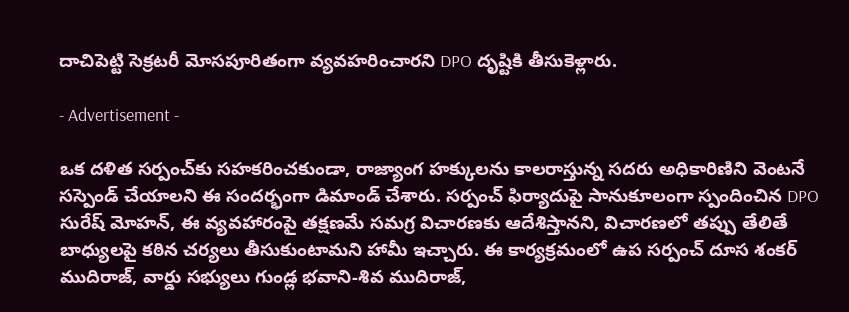దాచిపెట్టి సెక్రటరీ మోసపూరితంగా వ్యవహరించారని DPO దృష్టికి తీసుకెళ్లారు.

- Advertisement -

ఒక దళిత సర్పంచ్‌కు సహకరించకుండా, రాజ్యాంగ హక్కులను కాలరాస్తున్న సదరు అధికారిణిని వెంటనే సస్పెండ్ చేయాలని ఈ సందర్భంగా డిమాండ్ చేశారు. సర్పంచ్ ఫిర్యాదుపై సానుకూలంగా స్పందించిన DPO సురేష్ మోహన్, ఈ వ్యవహారంపై తక్షణమే సమగ్ర విచారణకు ఆదేశిస్తానని, విచారణలో తప్పు తేలితే బాధ్యులపై కఠిన చర్యలు తీసుకుంటామని హామీ ఇచ్చారు. ఈ కార్యక్రమంలో ఉప సర్పంచ్ దూస శంకర్ ముదిరాజ్, వార్డు సభ్యులు గుండ్ల భవాని-శివ ముదిరాజ్,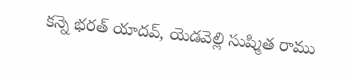కన్నె భరత్ యాదవ్, యెడవెల్లి సుష్మిత రాము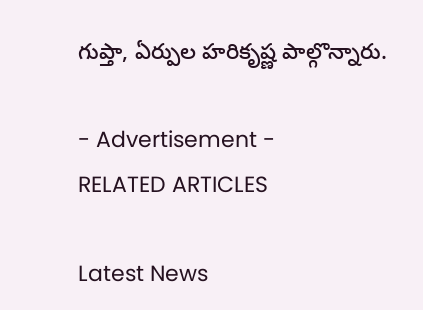గుప్తా, ఏర్పుల హరికృష్ణ పాల్గొన్నారు.

- Advertisement -
RELATED ARTICLES

Latest News